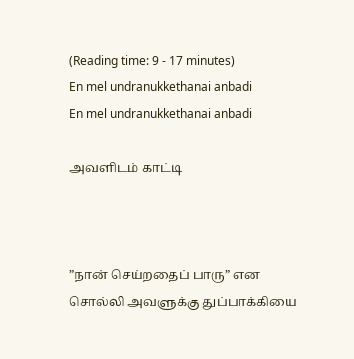(Reading time: 9 - 17 minutes)
En mel undranukkethanai anbadi
En mel undranukkethanai anbadi

அவளிடம் காட்டி



”நான் செய்றதைப் பாரு” என சொல்லி அவளுக்கு துப்பாக்கியை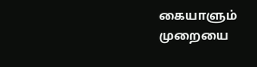கையாளும் முறையை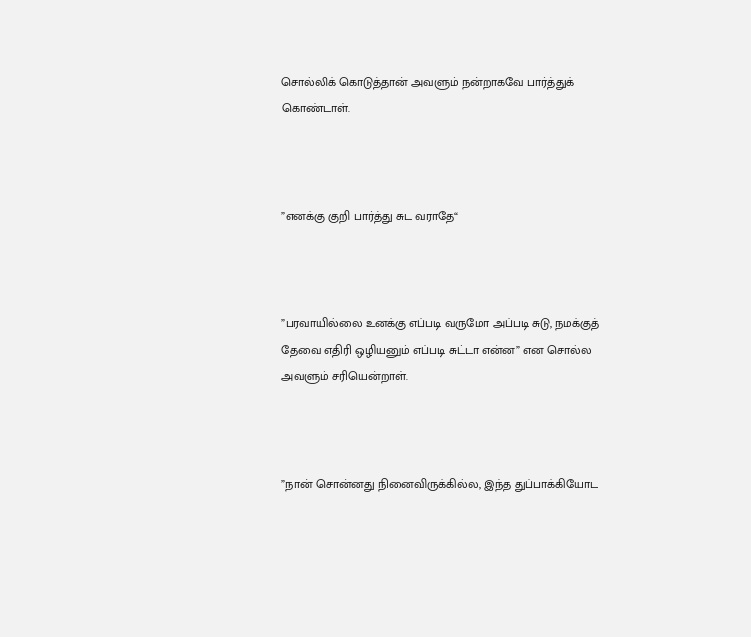சொல்லிக் கொடுத்தான் அவளும் நன்றாகவே பார்த்துக் கொண்டாள்.



”எனக்கு குறி பார்த்து சுட வராதே“



”பரவாயில்லை உனக்கு எப்படி வருமோ அப்படி சுடு, நமக்குத் தேவை எதிரி ஒழியனும் எப்படி சுட்டா என்ன” என சொல்ல அவளும் சரியென்றாள்.



”நான் சொன்னது நினைவிருக்கில்ல, இந்த துப்பாக்கியோட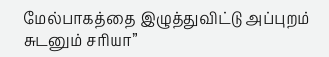மேல்பாகத்தை இழுத்துவிட்டு அப்புறம் சுடனும் சரியா”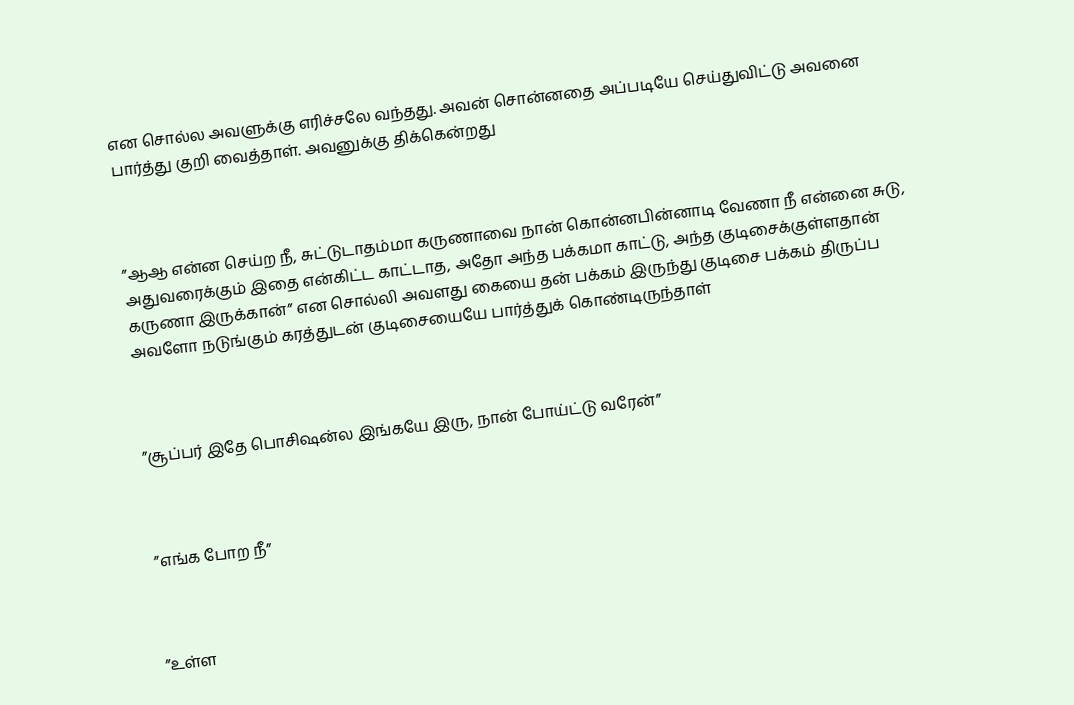என சொல்ல அவளுக்கு எரிச்சலே வந்தது. அவன் சொன்னதை அப்படியே செய்துவிட்டு அவனை பார்த்து குறி வைத்தாள். அவனுக்கு திக்கென்றது



”ஆஆ என்ன செய்ற நீ, சுட்டுடாதம்மா கருணாவை நான் கொன்னபின்னாடி வேணா நீ என்னை சுடு, அதுவரைக்கும் இதை என்கிட்ட காட்டாத, அதோ அந்த பக்கமா காட்டு, அந்த குடிசைக்குள்ளதான் கருணா இருக்கான்” என சொல்லி அவளது கையை தன் பக்கம் இருந்து குடிசை பக்கம் திருப்ப அவளோ நடுங்கும் கரத்துடன் குடிசையையே பார்த்துக் கொண்டிருந்தாள்



”சூப்பர் இதே பொசிஷன்ல இங்கயே இரு, நான் போய்ட்டு வரேன்”



”எங்க போற நீ”



”உள்ள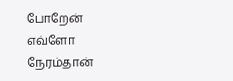போறேன் எவ்ளோ நேரம்தான்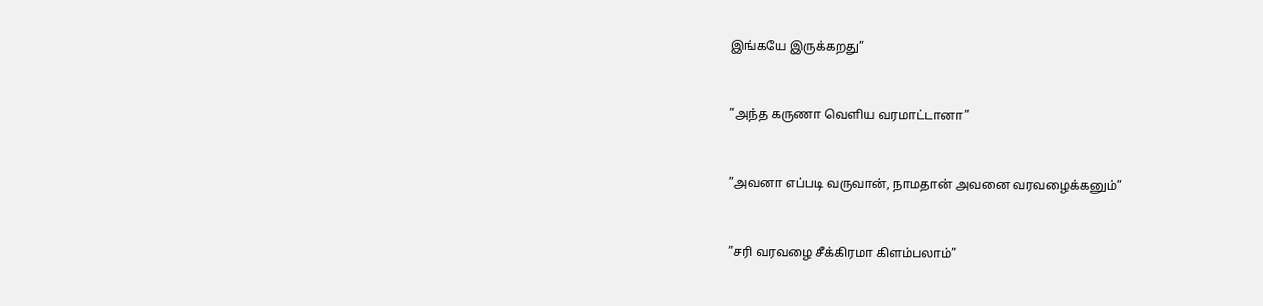இங்கயே இருக்கறது”



”அந்த கருணா வெளிய வரமாட்டானா”



”அவனா எப்படி வருவான், நாமதான் அவனை வரவழைக்கனும்”



”சரி வரவழை சீக்கிரமா கிளம்பலாம்”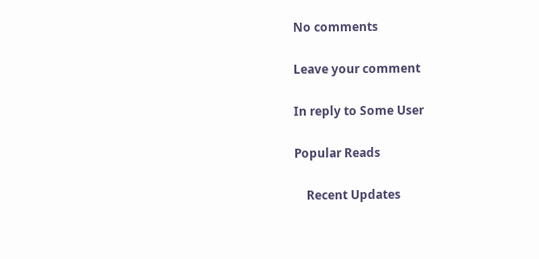No comments

Leave your comment

In reply to Some User

Popular Reads

    Recent Updates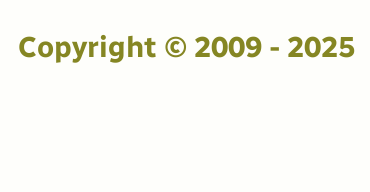Copyright © 2009 - 2025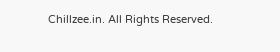Chillzee.in. All Rights Reserved.